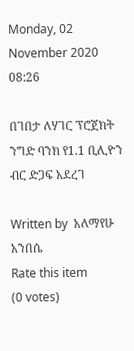Monday, 02 November 2020 08:26

በገበታ ለሃገር ፕሮጀክት ንግድ ባንክ የ1.1 ቢሊዮን ብር ድጋፍ አደረገ

Written by  አለማየሁ አንበሴ
Rate this item
(0 votes)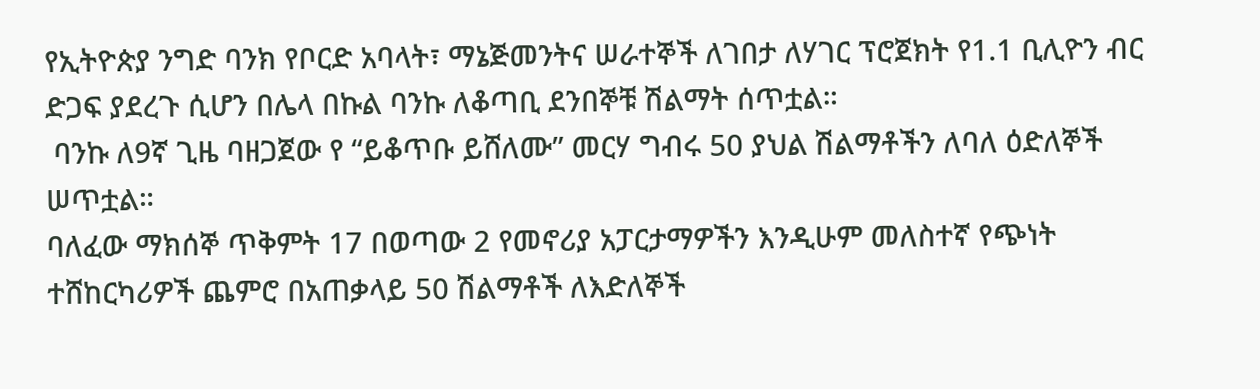የኢትዮጵያ ንግድ ባንክ የቦርድ አባላት፣ ማኔጅመንትና ሠራተኞች ለገበታ ለሃገር ፕሮጀክት የ1.1 ቢሊዮን ብር ድጋፍ ያደረጉ ሲሆን በሌላ በኩል ባንኩ ለቆጣቢ ደንበኞቹ ሽልማት ሰጥቷል።
 ባንኩ ለ9ኛ ጊዜ ባዘጋጀው የ “ይቆጥቡ ይሸለሙ” መርሃ ግብሩ 50 ያህል ሽልማቶችን ለባለ ዕድለኞች ሠጥቷል።
ባለፈው ማክሰኞ ጥቅምት 17 በወጣው 2 የመኖሪያ አፓርታማዎችን እንዲሁም መለስተኛ የጭነት ተሸከርካሪዎች ጨምሮ በአጠቃላይ 50 ሽልማቶች ለእድለኞች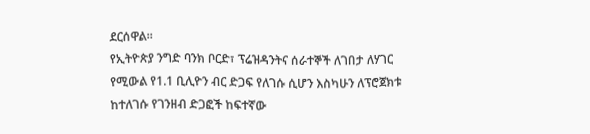ደርሰዋል።
የኢትዮጵያ ንግድ ባንክ ቦርድ፣ ፕሬዝዳንትና ሰራተኞች ለገበታ ለሃገር የሚውል የ1.1 ቢሊዮን ብር ድጋፍ የለገሱ ሲሆን እስካሁን ለፕሮጀክቱ ከተለገሱ የገንዘብ ድጋፎች ከፍተኛው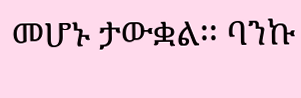መሆኑ ታውቋል፡፡ ባንኩ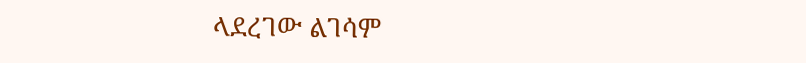ላደረገው ልገሳም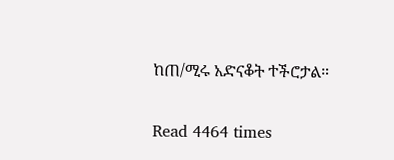ከጠ/ሚሩ አድናቆት ተችሮታል።

Read 4464 times